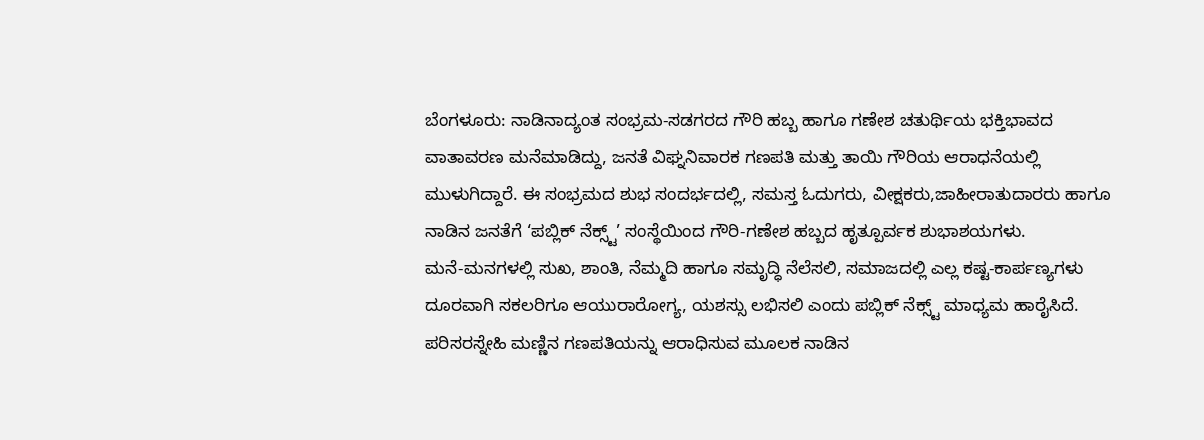ಬೆಂಗಳೂರು: ನಾಡಿನಾದ್ಯಂತ ಸಂಭ್ರಮ-ಸಡಗರದ ಗೌರಿ ಹಬ್ಬ ಹಾಗೂ ಗಣೇಶ ಚತುರ್ಥಿಯ ಭಕ್ತಿಭಾವದ ವಾತಾವರಣ ಮನೆಮಾಡಿದ್ದು, ಜನತೆ ವಿಘ್ನನಿವಾರಕ ಗಣಪತಿ ಮತ್ತು ತಾಯಿ ಗೌರಿಯ ಆರಾಧನೆಯಲ್ಲಿ ಮುಳುಗಿದ್ದಾರೆ. ಈ ಸಂಭ್ರಮದ ಶುಭ ಸಂದರ್ಭದಲ್ಲಿ, ಸಮಸ್ತ ಓದುಗರು, ವೀಕ್ಷಕರು,ಜಾಹೀರಾತುದಾರರು ಹಾಗೂ ನಾಡಿನ ಜನತೆಗೆ ‘ಪಬ್ಲಿಕ್ ನೆಕ್ಸ್ಟ್’ ಸಂಸ್ಥೆಯಿಂದ ಗೌರಿ-ಗಣೇಶ ಹಬ್ಬದ ಹೃತ್ಪೂರ್ವಕ ಶುಭಾಶಯಗಳು.
ಮನೆ-ಮನಗಳಲ್ಲಿ ಸುಖ, ಶಾಂತಿ, ನೆಮ್ಮದಿ ಹಾಗೂ ಸಮೃದ್ಧಿ ನೆಲೆಸಲಿ, ಸಮಾಜದಲ್ಲಿ ಎಲ್ಲ ಕಷ್ಟ-ಕಾರ್ಪಣ್ಯಗಳು ದೂರವಾಗಿ ಸಕಲರಿಗೂ ಆಯುರಾರೋಗ್ಯ, ಯಶಸ್ಸು ಲಭಿಸಲಿ ಎಂದು ಪಬ್ಲಿಕ್ ನೆಕ್ಸ್ಟ್ ಮಾಧ್ಯಮ ಹಾರೈಸಿದೆ. ಪರಿಸರಸ್ನೇಹಿ ಮಣ್ಣಿನ ಗಣಪತಿಯನ್ನು ಆರಾಧಿಸುವ ಮೂಲಕ ನಾಡಿನ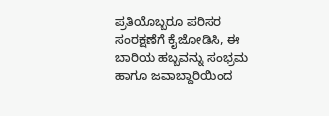ಪ್ರತಿಯೊಬ್ಬರೂ ಪರಿಸರ ಸಂರಕ್ಷಣೆಗೆ ಕೈಜೋಡಿಸಿ, ಈ ಬಾರಿಯ ಹಬ್ಬವನ್ನು ಸಂಭ್ರಮ ಹಾಗೂ ಜವಾಬ್ದಾರಿಯಿಂದ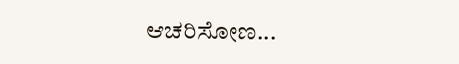ಆಚರಿಸೋಣ...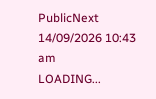PublicNext
14/09/2026 10:43 am
LOADING...